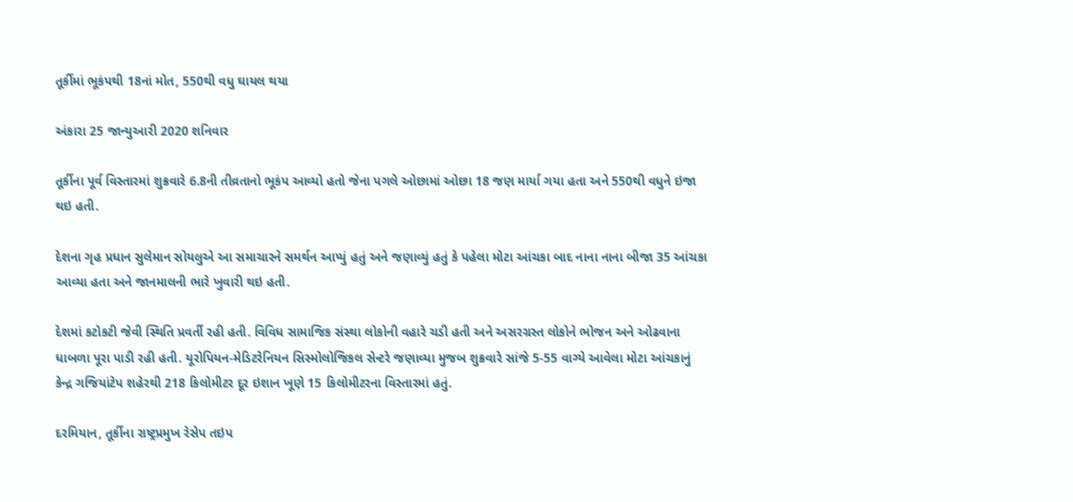તૂર્કીમાં ભૂકંપથી 18નાં મોત, 550થી વધુ ઘાયલ થયા

અંકારા 25 જાન્યુઆરી 2020 શનિવાર

તૂર્કીના પૂર્વ વિસ્તારમાં શુક્રવારે 6.8ની તીવ્રતાનો ભૂકંપ આવ્યો હતો જેના પગલે ઓછામાં ઓછા 18 જણ માર્યા ગયા હતા અને 550થી વધુને ઇજા થઇ હતી.

દેશના ગૃહ પ્રધાન સુલેમાન સોયલુએ આ સમાચારને સમર્થન આપ્યું હતું અને જણાવ્યું હતું કે પહેલા મોટા આંચકા બાદ નાના નાના બીજા 35 આંચકા આવ્યા હતા અને જાનમાલની ભારે ખુવારી થઇ હતી.

દેશમાં કટોકટી જેવી સ્થિતિ પ્રવર્તી રહી હતી. વિવિધ સામાજિક સંસ્થા લોકોની વહારે ચડી હતી અને અસરગ્રસ્ત લોકોને ભોજન અને ઓઢવાના ધાબળા પૂરા પાડી રહી હતી. યૂરોપિયન-મેડિટરેનિયન સિસ્મોલોજિકલ સેન્ટરે જણાવ્યા મુજબ શુક્રવારે સાંજે 5-55 વાગ્યે આવેલા મોટા આંચકાનું કેન્દ્ર ગજિયાંટેપ શહેરથી 218 કિલોમીટર દૂર ઇશાન ખૂણે 15 કિલોમીટરના વિસ્તારમાં હતું.

દરમિયાન, તૂર્કીના રાષ્ટ્રપ્રમુખ રેસેપ તઇપ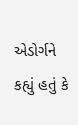એડોર્ગને કહ્યું હતું કે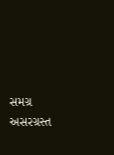સમગ્ર અસરગ્રસ્ત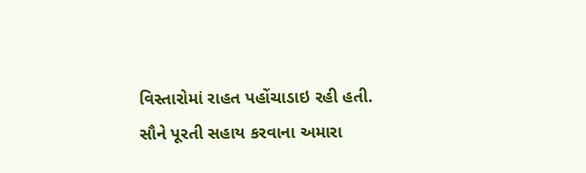વિસ્તારોમાં રાહત પહોંચાડાઇ રહી હતી. સૌને પૂરતી સહાય કરવાના અમારા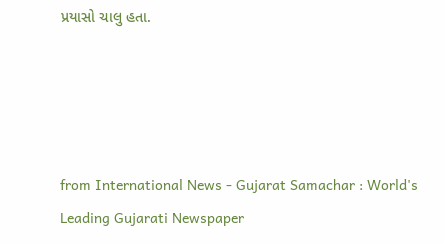પ્રયાસો ચાલુ હતા.




from International News - Gujarat Samachar : World's Leading Gujarati Newspaper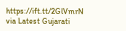https://ift.tt/2GlVmrN
via Latest Gujarati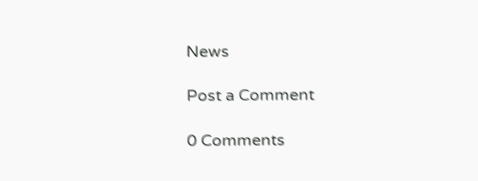News

Post a Comment

0 Comments